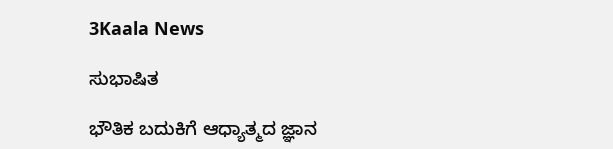3Kaala News

ಸುಭಾಷಿತ

ಭೌತಿಕ ಬದುಕಿಗೆ ಆಧ್ಯಾತ್ಮದ ಜ್ಞಾನ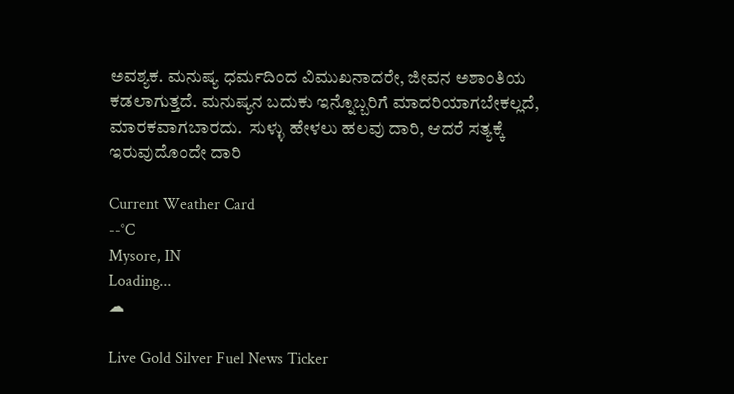ಅವಶ್ಯಕ. ಮನುಷ್ಯ ಧರ್ಮದಿಂದ ವಿಮುಖನಾದರೇ, ಜೀವನ ಅಶಾಂತಿಯ ಕಡಲಾಗುತ್ತದೆ. ಮನುಷ್ಯನ ಬದುಕು ಇನ್ನೊಬ್ಬರಿಗೆ ಮಾದರಿಯಾಗಬೇಕಲ್ಲದೆ, ಮಾರಕವಾಗಬಾರದು.  ಸುಳ್ಳು ಹೇಳಲು ಹಲವು ದಾರಿ, ಆದರೆ ಸತ್ಯಕ್ಕೆ ಇರುವುದೊಂದೇ ದಾರಿ

Current Weather Card
--°C
Mysore, IN
Loading...
☁

Live Gold Silver Fuel News Ticker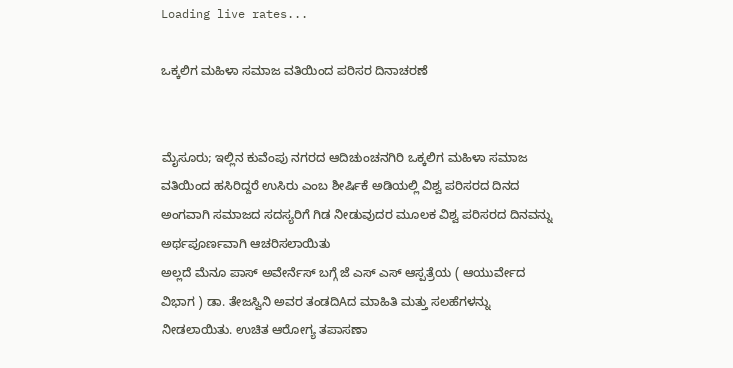Loading live rates...

ಒಕ್ಕಲಿಗ ಮಹಿಳಾ ಸಮಾಜ ವತಿಯಿಂದ ಪರಿಸರ ದಿನಾಚರಣೆ


ಮೈಸೂರು; ಇಲ್ಲಿನ ಕುವೆಂಪು ನಗರದ ಆದಿಚುಂಚನಗಿರಿ ಒಕ್ಕಲಿಗ ಮಹಿಳಾ ಸಮಾಜ ವತಿಯಿಂದ ಹಸಿರಿದ್ದರೆ ಉಸಿರು ಎಂಬ ಶೀರ್ಷಿಕೆ ಅಡಿಯಲ್ಲಿ ವಿಶ್ವ ಪರಿಸರದ ದಿನದ ಅಂಗವಾಗಿ ಸಮಾಜದ ಸದಸ್ಯರಿಗೆ ಗಿಡ ನೀಡುವುದರ ಮೂಲಕ ವಿಶ್ವ ಪರಿಸರದ ದಿನವನ್ನು ಅರ್ಥಪೂರ್ಣವಾಗಿ ಆಚರಿಸಲಾಯಿತು
ಅಲ್ಲದೆ ಮೆನೂ ಪಾಸ್ ಅವೇರ್ನೆಸ್ ಬಗ್ಗೆ ಜೆ ಎಸ್ ಎಸ್ ಆಸ್ಪತ್ರೆಯ ( ಆಯುರ್ವೇದ ವಿಭಾಗ ) ಡಾ. ತೇಜಸ್ವಿನಿ ಅವರ ತಂಡದಿAದ ಮಾಹಿತಿ ಮತ್ತು ಸಲಹೆಗಳನ್ನು ನೀಡಲಾಯಿತು. ಉಚಿತ ಆರೋಗ್ಯ ತಪಾಸಣಾ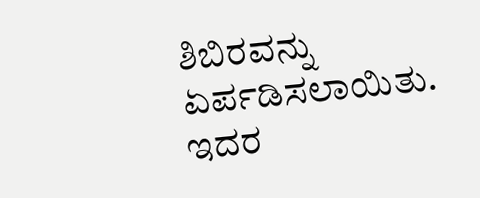ಶಿಬಿರವನ್ನು ಏರ್ಪಡಿಸಲಾಯಿತು. ಇದರ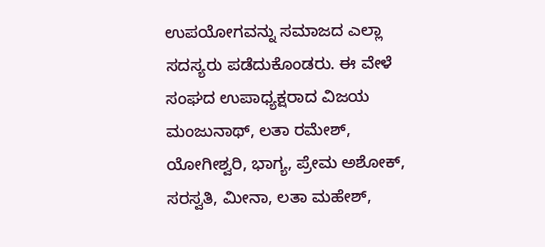ಉಪಯೋಗವನ್ನು ಸಮಾಜದ ಎಲ್ಲಾ ಸದಸ್ಯರು ಪಡೆದುಕೊಂಡರು. ಈ ವೇಳೆ ಸಂಘದ ಉಪಾಧ್ಯಕ್ಷರಾದ ವಿಜಯ ಮಂಜುನಾಥ್, ಲತಾ ರಮೇಶ್, ಯೋಗೀಶ್ವರಿ, ಭಾಗ್ಯ, ಪ್ರೇಮ ಅಶೋಕ್, ಸರಸ್ವತಿ, ಮೀನಾ, ಲತಾ ಮಹೇಶ್,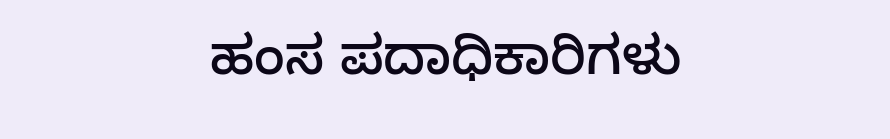ಹಂಸ ಪದಾಧಿಕಾರಿಗಳು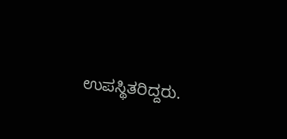ಉಪಸ್ಥಿತರಿದ್ದರು.